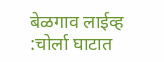बेळगाव लाईव्ह :चोर्ला घाटात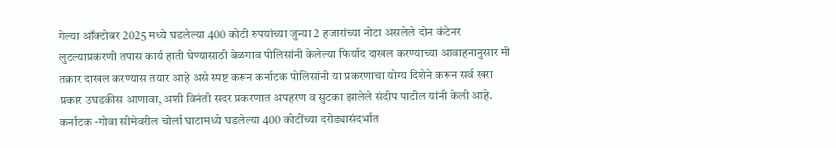गेल्या ऑक्टोबर 2025 मध्ये घडलेल्या 400 कोटी रुपयांच्या जुन्या 2 हजारांच्या नोटा असलेले दोन कंटेनर लुटल्याप्रकरणी तपास कार्य हाती घेण्यासाठी बेळगाव पोलिसांनी केलेल्या फिर्याद दाखल करण्याच्या आवाहनानुसार मी तक्रार दाखल करण्यास तयार आहे असे स्पष्ट करून कर्नाटक पोलिसांनी या प्रकरणाचा योग्य दिशेने करून सर्व खरा प्रकार उघडकीस आणावा, अशी विनंती सदर प्रकरणात अपहरण व सुटका झालेले संदीप पाटील यांनी केली आहे.
कर्नाटक -गोवा सीमेवरील चोर्ला घाटामध्ये घडलेल्या 400 कोटींच्या दरोड्यासंदर्भात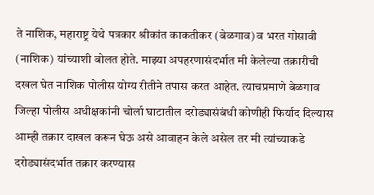ते नाशिक, महाराष्ट्र येथे पत्रकार श्रीकांत काकतीकर (बेळगाव) व भरत गोसावी (नाशिक) यांच्याशी बोलत होते. माझ्या अपहरणासंदर्भात मी केलेल्या तक्रारीची दखल घेत नाशिक पोलीस योग्य रीतीने तपास करत आहेत. त्याचप्रमाणे बेळगाव जिल्हा पोलीस अधीक्षकांनी चोर्ला घाटातील दरोड्यासंबंधी कोणीही फिर्याद दिल्यास आम्ही तक्रार दाखल करून घेऊ असे आवाहन केले असेल तर मी त्यांच्याकडे दरोड्यासंदर्भात तक्रार करण्यास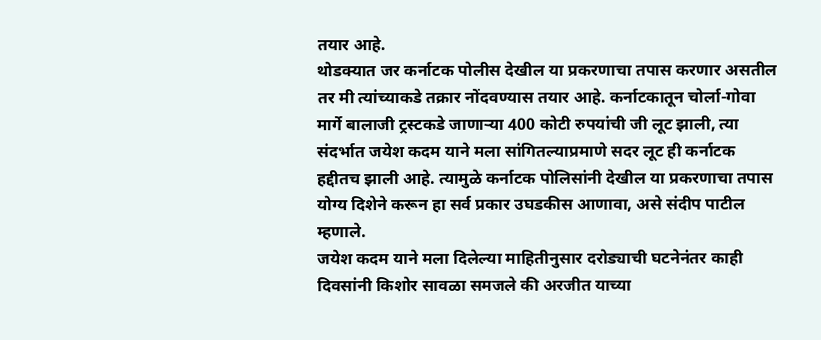तयार आहे.
थोडक्यात जर कर्नाटक पोलीस देखील या प्रकरणाचा तपास करणार असतील तर मी त्यांच्याकडे तक्रार नोंदवण्यास तयार आहे. कर्नाटकातून चोर्ला-गोवा मार्गे बालाजी ट्रस्टकडे जाणाऱ्या 400 कोटी रुपयांची जी लूट झाली, त्या संदर्भात जयेश कदम याने मला सांगितल्याप्रमाणे सदर लूट ही कर्नाटक हद्दीतच झाली आहे. त्यामुळे कर्नाटक पोलिसांनी देखील या प्रकरणाचा तपास योग्य दिशेने करून हा सर्व प्रकार उघडकीस आणावा, असे संदीप पाटील म्हणाले.
जयेश कदम याने मला दिलेल्या माहितीनुसार दरोड्याची घटनेनंतर काही दिवसांनी किशोर सावळा समजले की अरजीत याच्या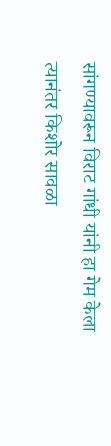सांगण्यावरून विराट गांधी यांनी हा गेम केला त्यानंतर किशोर सावळा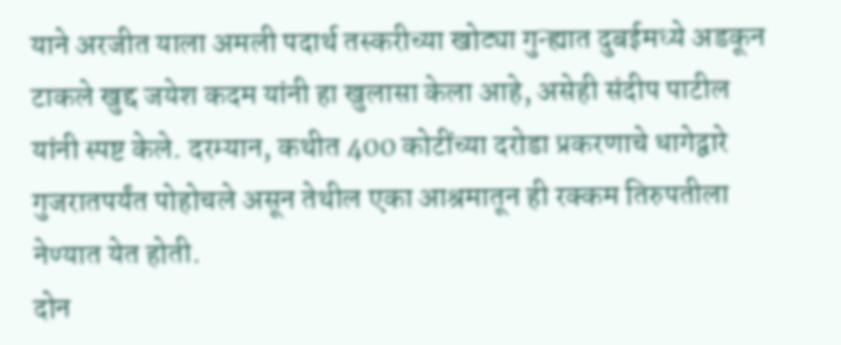याने अरजीत याला अमली पदार्थ तस्करीच्या खोट्या गुन्ह्यात दुबईमध्ये अडकून टाकले खुद्द जयेश कदम यांनी हा खुलासा केला आहे, असेही संदीप पाटील यांनी स्पष्ट केले. दरम्यान, कथीत 400 कोटींच्या दरोडा प्रकरणाचे धागेद्वारे गुजरातपर्यंत पोहोचले असून तेथील एका आश्रमातून ही रक्कम तिरुपतीला नेण्यात येत होती.
दोन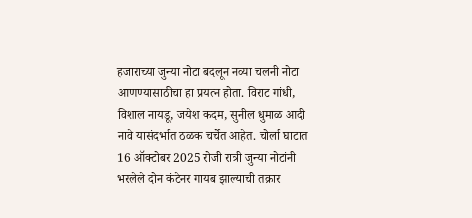हजाराच्या जुन्या नोटा बदलून नव्या चलनी नोटा आणण्यासाठीचा हा प्रयत्न होता. विराट गांधी, विशाल नायडू, जयेश कदम, सुनील धुमाळ आदी नावे यासंदर्भात ठळक चर्चेत आहेत. चोर्ला घाटात 16 ऑक्टोबर 2025 रोजी रात्री जुन्या नोटांनी भरलेले दोन कंटेनर गायब झाल्याची तक्रार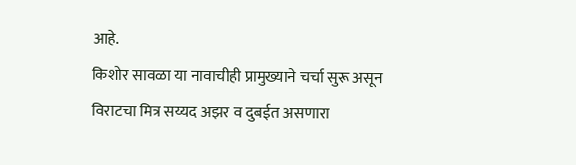आहे.
किशोर सावळा या नावाचीही प्रामुख्याने चर्चा सुरू असून विराटचा मित्र सय्यद अझर व दुबईत असणारा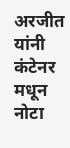अरजीत यांनी कंटेनर मधून नोटा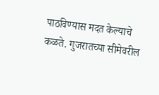पाठविण्यास मदत केल्याचे कळते. गुजरातच्या सीमेवरील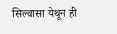सिल्वासा येथून ही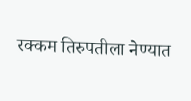रक्कम तिरुपतीला नेण्यात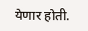येणार होती.